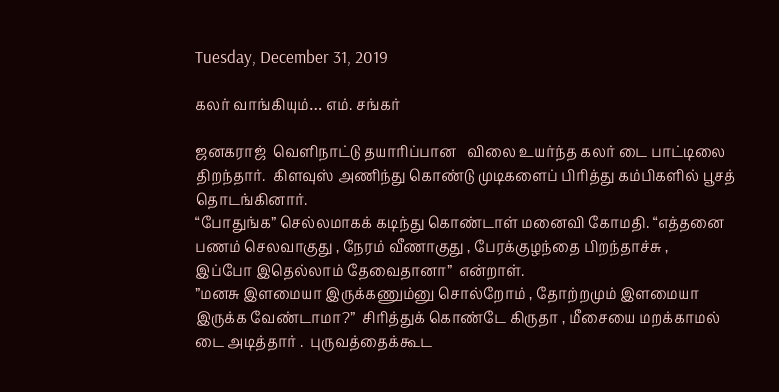Tuesday, December 31, 2019

கலர் வாங்கியும்… எம். சங்கர்

ஜனகராஜ்  வெளிநாட்டு தயாரிப்பான   விலை உயர்ந்த கலர் டை பாட்டிலை திறந்தார்.  கிளவுஸ் அணிந்து கொண்டு முடிகளைப் பிரித்து கம்பிகளில் பூசத் தொடங்கினார்.
“போதுங்க” செல்லமாகக் கடிந்து கொண்டாள் மனைவி கோமதி. “எத்தனை பணம் செலவாகுது , நேரம் வீணாகுது , பேரக்குழந்தை பிறந்தாச்சு ,      இப்போ இதெல்லாம் தேவைதானா”  என்றாள்.
”மனசு இளமையா இருக்கணும்னு சொல்றோம் , தோற்றமும் இளமையா இருக்க வேண்டாமா?”  சிரித்துக் கொண்டே கிருதா , மீசையை மறக்காமல் டை அடித்தார் .  புருவத்தைக்கூட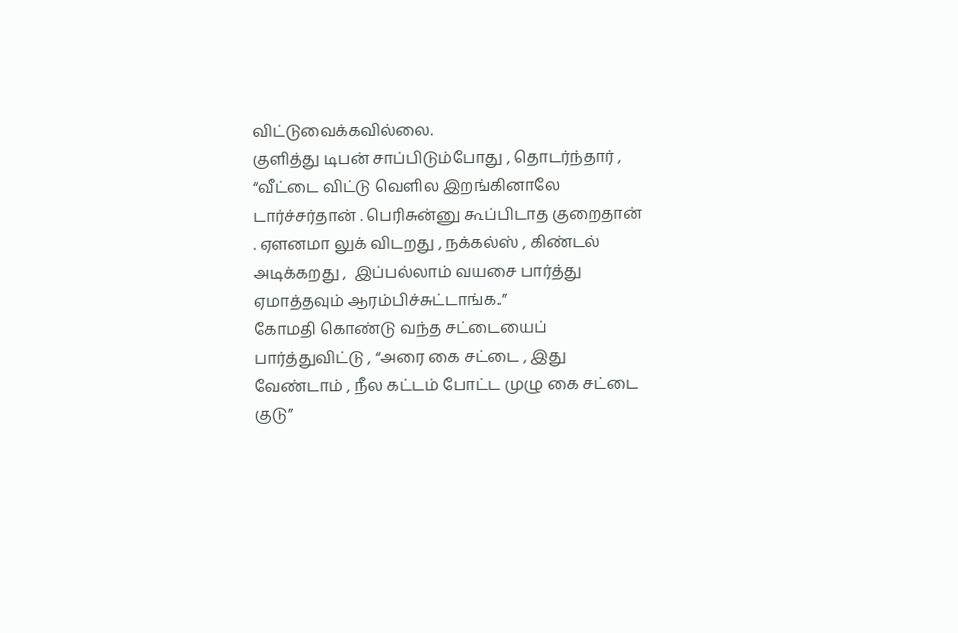விட்டுவைக்கவில்லை.
குளித்து டிபன் சாப்பிடும்போது , தொடர்ந்தார் , “வீட்டை விட்டு வெளில இறங்கினாலே டார்ச்சர்தான் . பெரிசுன்னு கூப்பிடாத குறைதான் . ஏளனமா லுக் விடறது , நக்கல்ஸ் , கிண்டல் அடிக்கறது ,  இப்பல்லாம் வயசை பார்த்து ஏமாத்தவும் ஆரம்பிச்சுட்டாங்க..”
கோமதி கொண்டு வந்த சட்டையைப் பார்த்துவிட்டு , “அரை கை சட்டை , இது வேண்டாம் , நீல கட்டம் போட்ட முழு கை சட்டை குடு”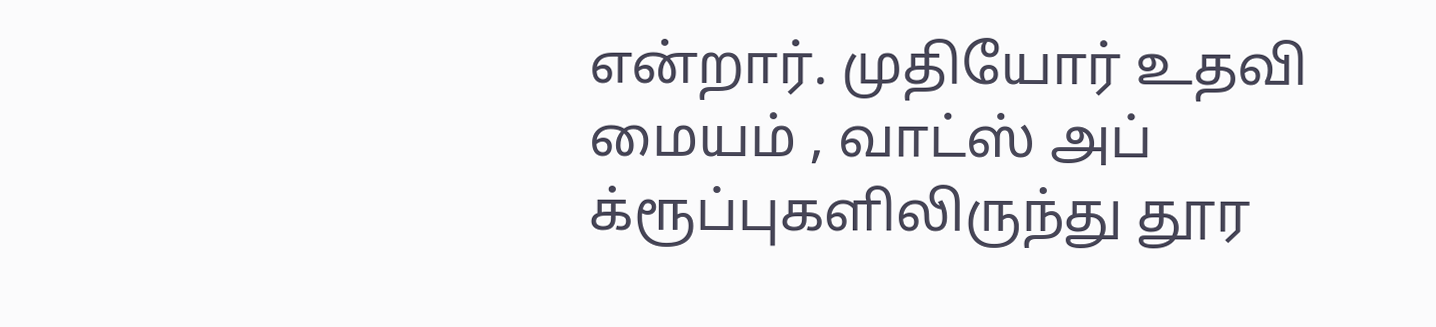என்றார். முதியோர் உதவி மையம் , வாட்ஸ் அப் க்ரூப்புகளிலிருந்து தூர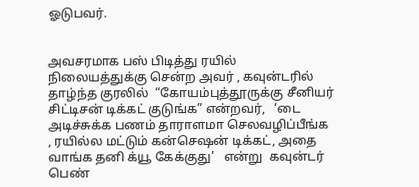ஓடுபவர்.


அவசரமாக பஸ் பிடித்து ரயில் நிலையத்துக்கு சென்ற அவர் , கவுன்டரில் தாழ்ந்த குரலில்  “கோயம்புத்தூருக்கு சீனியர் சிட்டிசன் டிக்கட் குடுங்க” என்றவர்,   ‘டை அடிச்சுக்க பணம் தாராளமா செலவழிப்பீங்க , ரயில்ல மட்டும் கன்செஷன் டிக்கட், அதை வாங்க தனி க்யூ கேக்குது’   என்று  கவுன்டர் பெண்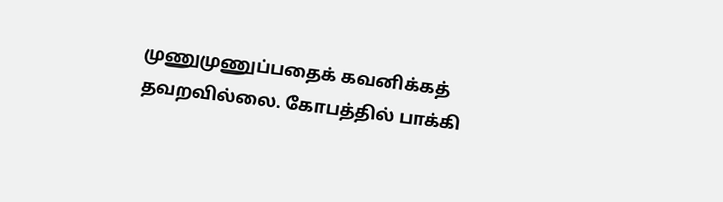முணுமுணுப்பதைக் கவனிக்கத் தவறவில்லை. கோபத்தில் பாக்கி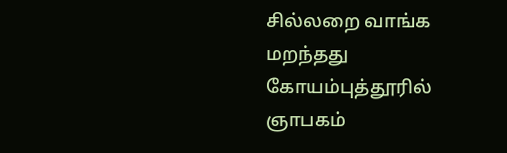சில்லறை வாங்க மறந்தது கோயம்புத்தூரில் ஞாபகம்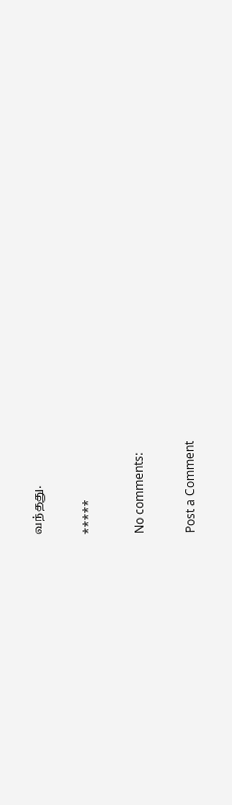வந்தது.

*****

No comments:

Post a Comment